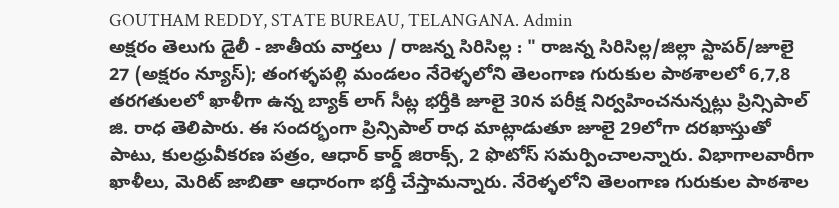GOUTHAM REDDY, STATE BUREAU, TELANGANA. Admin
అక్షరం తెలుగు డైలీ - జాతీయ వార్తలు / రాజన్న సిరిసిల్ల : " రాజన్న సిరిసిల్ల/జిల్లా స్టాపర్/జూలై 27 (అక్షరం న్యూస్); తంగళ్ళపల్లి మండలం నేరెళ్ళలోని తెలంగాణ గురుకుల పాఠశాలలో 6,7,8 తరగతులలో ఖాళీగా ఉన్న బ్యాక్ లాగ్ సీట్ల భర్తీకి జూలై 30న పరీక్ష నిర్వహించనున్నట్లు ప్రిన్సిపాల్ జి. రాధ తెలిపారు. ఈ సందర్భంగా ప్రిన్సిపాల్ రాధ మాట్లాడుతూ జూలై 29లోగా దరఖాస్తుతో పాటు, కులధ్రువీకరణ పత్రం, ఆధార్ కార్డ్ జిరాక్స్, 2 ఫొటోస్ సమర్పించాలన్నారు. విభాగాలవారీగా ఖాళీలు, మెరిట్ జాబితా ఆధారంగా భర్తీ చేస్తామన్నారు. నేరెళ్ళలోని తెలంగాణ గురుకుల పాఠశాల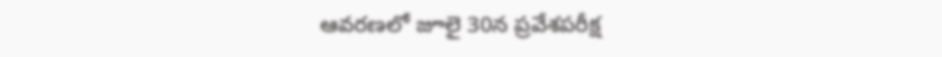ఆవరణలో జూలై 30న ప్రవేశపరీక్ష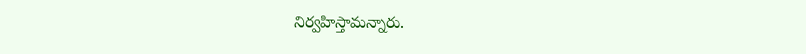నిర్వహిస్తామన్నారు.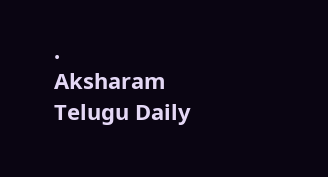.
Aksharam Telugu Daily